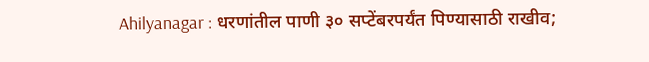Ahilyanagar : धरणांतील पाणी ३० सप्टेंबरपर्यंत पिण्यासाठी राखीव;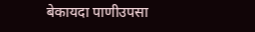बेकायदा पाणीउपसा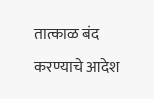तात्काळ बंद करण्याचे आदेश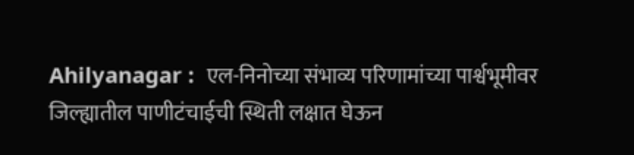Ahilyanagar :  एल-निनोच्या संभाव्य परिणामांच्या पार्श्वभूमीवर जिल्ह्यातील पाणीटंचाईची स्थिती लक्षात घेऊन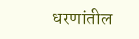धरणांतील